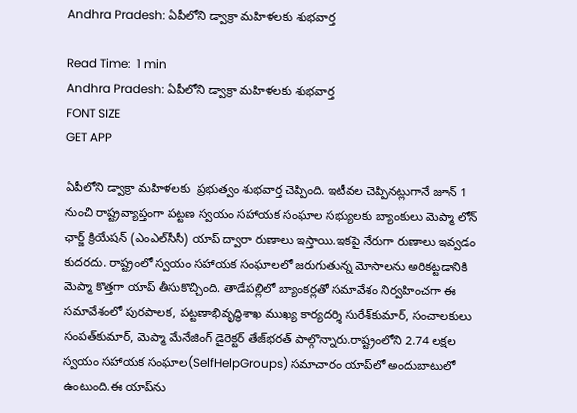Andhra Pradesh: ఏపీలోని డ్వాక్రా మహిళలకు శుభవార్త

Read Time:  1 min
Andhra Pradesh: ఏపీలోని డ్వాక్రా మహిళలకు శుభవార్త
FONT SIZE
GET APP

ఏపీలోని డ్వాక్రా మహిళలకు  ప్రభుత్వం శుభవార్త చెప్పింది. ఇటీవల చెప్పినట్లుగానే జూన్ 1 నుంచి రాష్ట్రవ్యాప్తంగా పట్టణ స్వయం సహాయక సంఘాల సభ్యులకు బ్యాంకులు మెప్మా లోన్ ఛార్జ్ క్రియేషన్ (ఎంఎల్‌సీసీ) యాప్ ద్వారా రుణాలు ఇస్తాయి.ఇకపై నేరుగా రుణాలు ఇవ్వడం కుదరదు. రాష్ట్రంలో స్వయం సహాయక సంఘాలలో జరుగుతున్న మోసాలను అరికట్టడానికి మెప్మా కొత్తగా యాప్ తీసుకొచ్చింది. తాడేపల్లిలో బ్యాంకర్లతో సమావేశం నిర్వహించగా ఈ సమావేశంలో పురపాలక, పట్టణాభివృద్ధిశాఖ ముఖ్య కార్యదర్శి సురేశ్‌కుమార్, సంచాలకులు సంపత్‌కుమార్, మెప్మా మేనేజింగ్ డైరెక్టర్ తేజ్‌భరత్‌ పాల్గొన్నారు.రాష్ట్రంలోని 2.74 లక్షల స్వయం సహాయక సంఘాల(SelfHelpGroups) సమాచారం యాప్‌లో అందుబాటులో ఉంటుంది.ఈ యాప్‌ను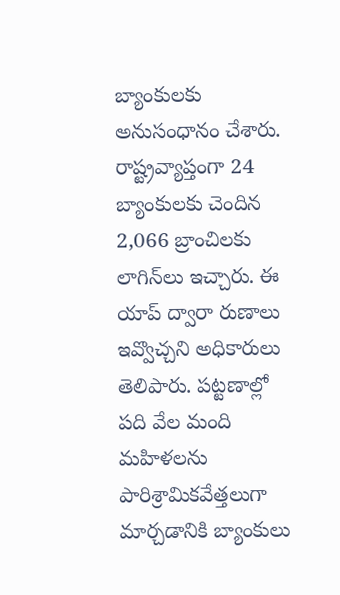బ్యాంకులకు అనుసంధానం చేశారు. రాష్ట్రవ్యాప్తంగా 24 బ్యాంకులకు చెందిన 2,066 బ్రాంచిలకు లాగిన్‌లు ఇచ్చారు. ఈ యాప్ ద్వారా రుణాలు ఇవ్వొచ్చని అధికారులు తెలిపారు. పట్టణాల్లో పది వేల మంది మహిళలను పారిశ్రామికవేత్తలుగా మార్చడానికి బ్యాంకులు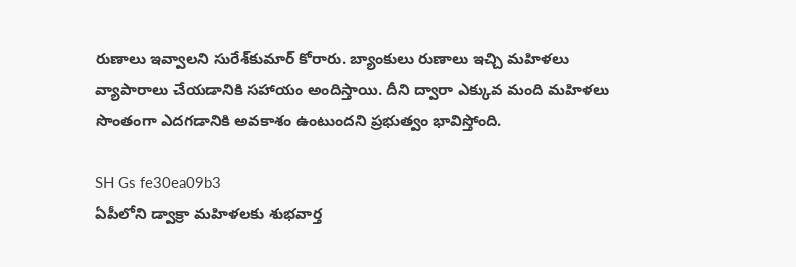రుణాలు ఇవ్వాలని సురేశ్‌కుమార్ కోరారు. బ్యాంకులు రుణాలు ఇచ్చి మహిళలు వ్యాపారాలు చేయడానికి సహాయం అందిస్తాయి. దీని ద్వారా ఎక్కువ మంది మహిళలు సొంతంగా ఎదగడానికి అవకాశం ఉంటుందని ప్రభుత్వం భావిస్తోంది.

SH Gs fe30ea09b3
ఏపీలోని డ్వాక్రా మహిళలకు శుభవార్త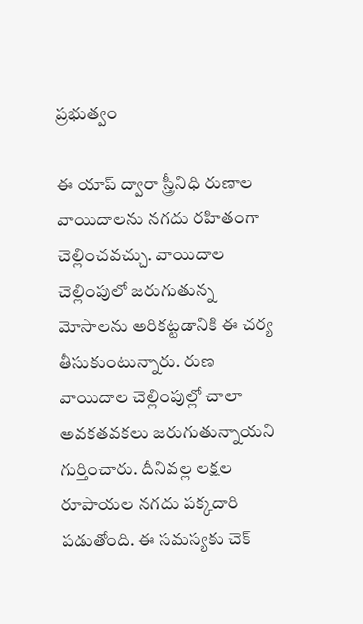ప్రభుత్వం

ఈ యాప్ ద్వారా స్త్రీనిధి రుణాల వాయిదాలను నగదు రహితంగా చెల్లించవచ్చు. వాయిదాల చెల్లింపులో జరుగుతున్న మోసాలను అరికట్టడానికి ఈ చర్య తీసుకుంటున్నారు. రుణ వాయిదాల చెల్లింపుల్లో చాలా అవకతవకలు జరుగుతున్నాయని గుర్తించారు. దీనివల్ల లక్షల రూపాయల నగదు పక్కదారి పడుతోంది. ఈ సమస్యకు చెక్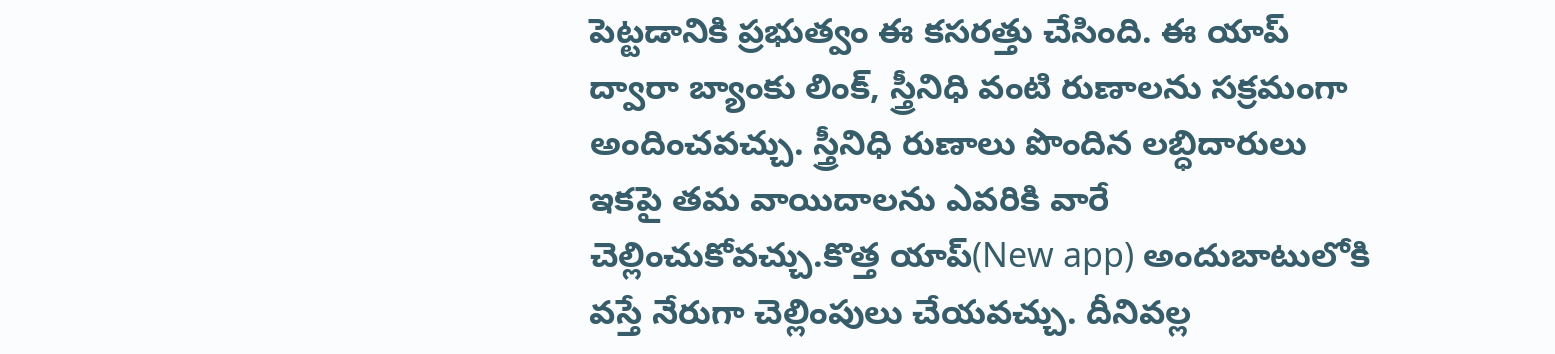పెట్టడానికి ప్రభుత్వం ఈ కసరత్తు చేసింది. ఈ యాప్ ద్వారా బ్యాంకు లింక్, స్త్రీనిధి వంటి రుణాలను సక్రమంగా అందించవచ్చు. స్త్రీనిధి రుణాలు పొందిన లబ్ధిదారులు ఇకపై తమ వాయిదాలను ఎవరికి వారే చెల్లించుకోవచ్చు.కొత్త యాప్(New app) అందుబాటులోకి వస్తే నేరుగా చెల్లింపులు చేయవచ్చు. దీనివల్ల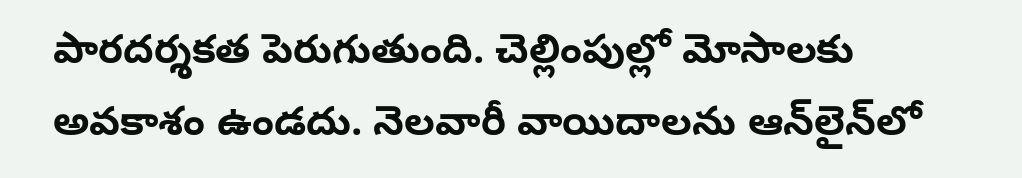పారదర్శకత పెరుగుతుంది. చెల్లింపుల్లో మోసాలకు అవకాశం ఉండదు. నెలవారీ వాయిదాలను ఆన్‌లైన్‌లో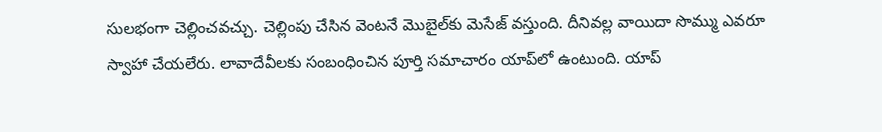సులభంగా చెల్లించవచ్చు. చెల్లింపు చేసిన వెంటనే మొబైల్‌కు మెసేజ్ వస్తుంది. దీనివల్ల వాయిదా సొమ్ము ఎవరూ స్వాహా చేయలేరు. లావాదేవీలకు సంబంధించిన పూర్తి సమాచారం యాప్‌లో ఉంటుంది. యాప్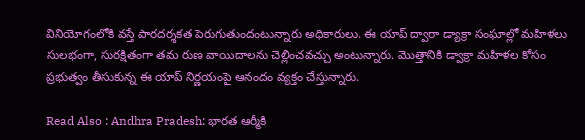వినియోగంలోకి వస్తే పారదర్శకత పెరుగుతుందంటున్నారు అధికారులు. ఈ యాప్ ద్వారా డ్యాక్రా సంఘాల్లో మహిళలు సులభంగా, సురక్షితంగా తమ రుణ వాయిదాలను చెల్లించవచ్చు అంటున్నారు. మొత్తానికి డ్వాక్రా మహిళల కోసం ప్రభుత్వం తీసుకున్న ఈ యాప్ నిర్ణయంపై ఆనందం వ్యక్తం చేస్తున్నారు.

Read Also : Andhra Pradesh: భారత ఆర్మీకి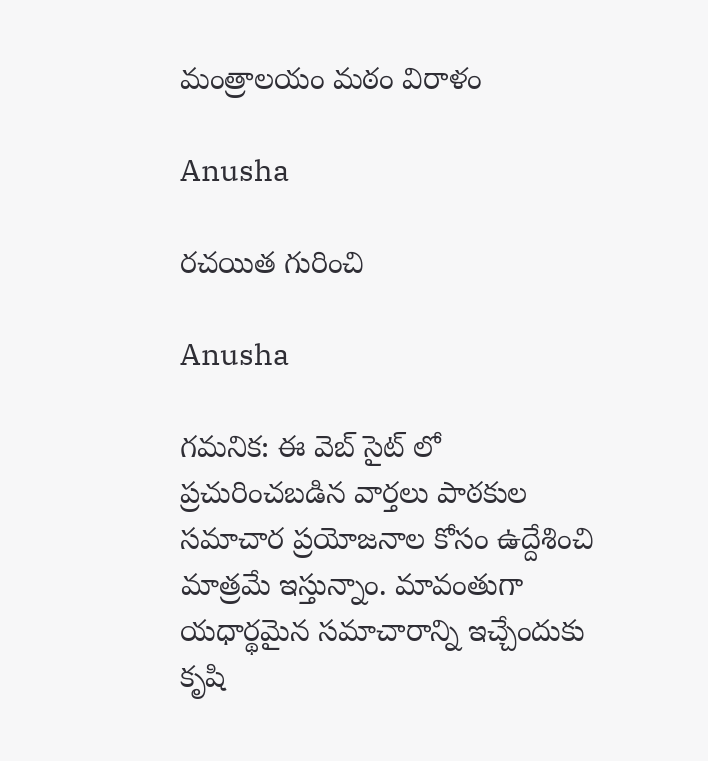మంత్రాలయం మఠం విరాళం

Anusha

రచయిత గురించి

Anusha

గమనిక: ఈ వెబ్ సైట్ లో ప్రచురించబడిన వార్తలు పాఠకుల సమాచార ప్రయోజనాల కోసం ఉద్దేశించి మాత్రమే ఇస్తున్నాం. మావంతుగా యధార్థమైన సమాచారాన్ని ఇచ్చేందుకు కృషి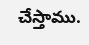చేస్తాము.